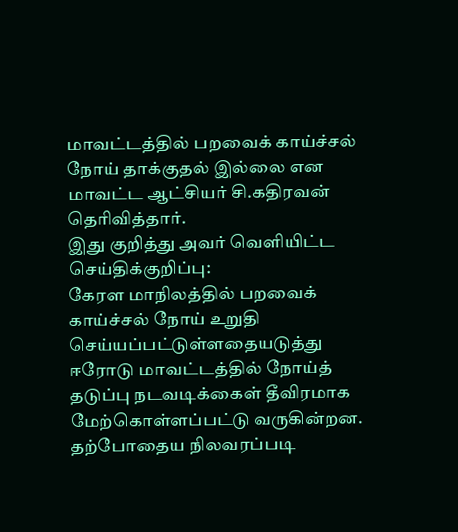மாவட்டத்தில் பறவைக் காய்ச்சல் நோய் தாக்குதல் இல்லை என மாவட்ட ஆட்சியர் சி.கதிரவன் தெரிவித்தார்.
இது குறித்து அவர் வெளியிட்ட செய்திக்குறிப்பு:
கேரள மாநிலத்தில் பறவைக் காய்ச்சல் நோய் உறுதி செய்யப்பட்டுள்ளதையடுத்து ஈரோடு மாவட்டத்தில் நோய்த் தடுப்பு நடவடிக்கைள் தீவிரமாக மேற்கொள்ளப்பட்டு வருகின்றன. தற்போதைய நிலவரப்படி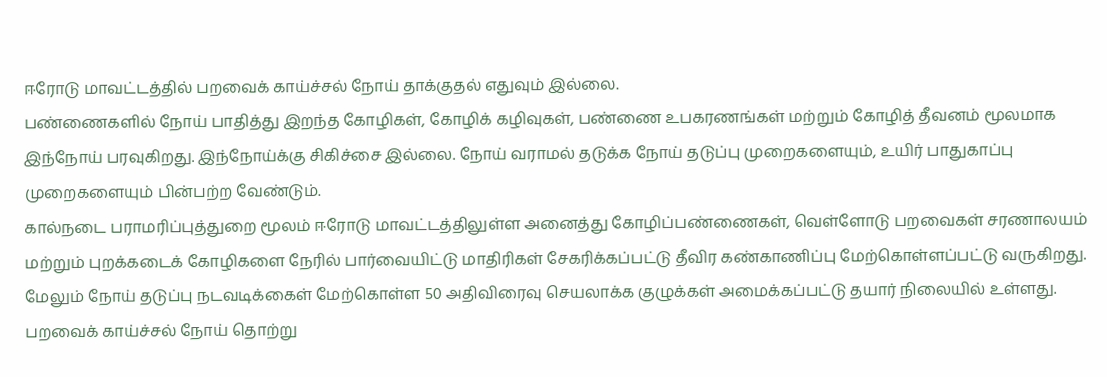ஈரோடு மாவட்டத்தில் பறவைக் காய்ச்சல் நோய் தாக்குதல் எதுவும் இல்லை.
பண்ணைகளில் நோய் பாதித்து இறந்த கோழிகள், கோழிக் கழிவுகள், பண்ணை உபகரணங்கள் மற்றும் கோழித் தீவனம் மூலமாக இந்நோய் பரவுகிறது. இந்நோய்க்கு சிகிச்சை இல்லை. நோய் வராமல் தடுக்க நோய் தடுப்பு முறைகளையும், உயிர் பாதுகாப்பு முறைகளையும் பின்பற்ற வேண்டும்.
கால்நடை பராமரிப்புத்துறை மூலம் ஈரோடு மாவட்டத்திலுள்ள அனைத்து கோழிப்பண்ணைகள், வெள்ளோடு பறவைகள் சரணாலயம் மற்றும் புறக்கடைக் கோழிகளை நேரில் பார்வையிட்டு மாதிரிகள் சேகரிக்கப்பட்டு தீவிர கண்காணிப்பு மேற்கொள்ளப்பட்டு வருகிறது. மேலும் நோய் தடுப்பு நடவடிக்கைள் மேற்கொள்ள 50 அதிவிரைவு செயலாக்க குழுக்கள் அமைக்கப்பட்டு தயார் நிலையில் உள்ளது.
பறவைக் காய்ச்சல் நோய் தொற்று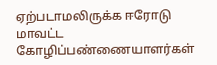ஏற்படாமலிருக்க ஈரோடு மாவட்ட கோழிப்பண்ணையாளர்கள்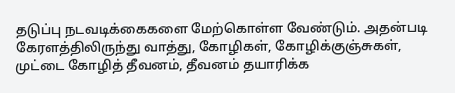தடுப்பு நடவடிக்கைகளை மேற்கொள்ள வேண்டும். அதன்படி கேரளத்திலிருந்து வாத்து, கோழிகள், கோழிக்குஞ்சுகள், முட்டை கோழித் தீவனம், தீவனம் தயாரிக்க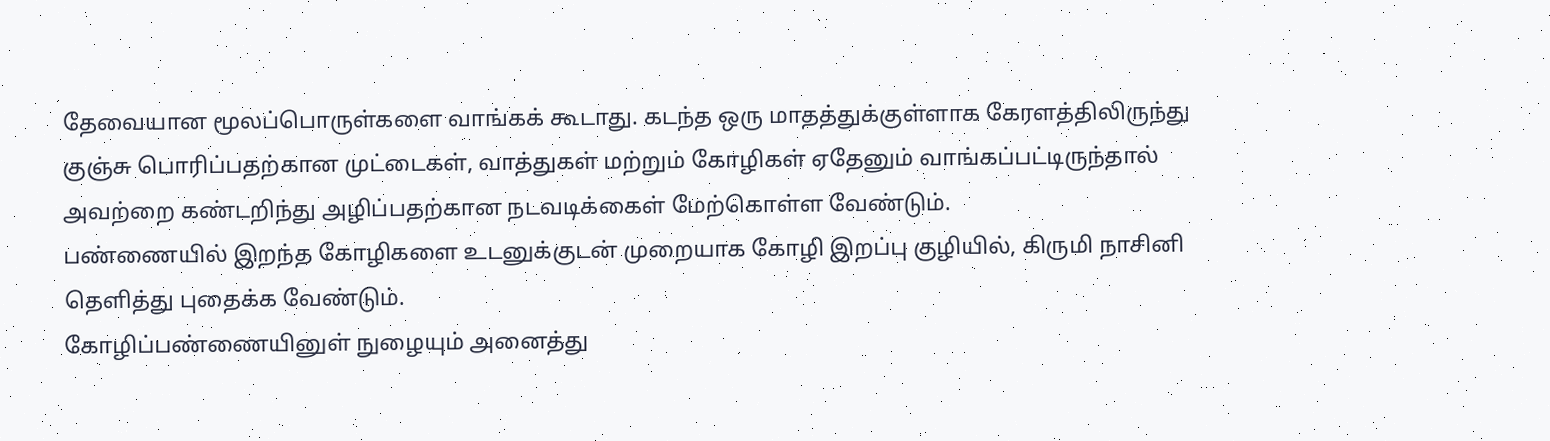தேவையான மூலப்பொருள்களை வாங்கக் கூடாது. கடந்த ஒரு மாதத்துக்குள்ளாக கேரளத்திலிருந்து குஞ்சு பொரிப்பதற்கான முட்டைகள், வாத்துகள் மற்றும் கோழிகள் ஏதேனும் வாங்கப்பட்டிருந்தால் அவற்றை கண்டறிந்து அழிப்பதற்கான நடவடிக்கைள் மேற்கொள்ள வேண்டும்.
பண்ணையில் இறந்த கோழிகளை உடனுக்குடன் முறையாக கோழி இறப்பு குழியில், கிருமி நாசினி தெளித்து புதைக்க வேண்டும்.
கோழிப்பண்ணையினுள் நுழையும் அனைத்து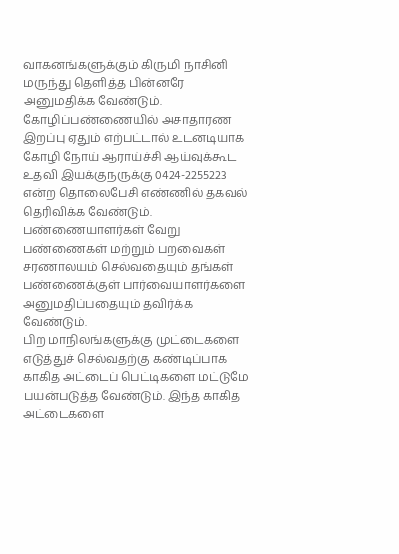வாகனங்களுக்கும் கிருமி நாசினி மருந்து தெளித்த பின்னரே அனுமதிக்க வேண்டும். கோழிப்பண்ணையில் அசாதாரண இறப்பு ஏதும் எற்பட்டால் உடனடியாக கோழி நோய் ஆராய்ச்சி ஆய்வுக்கூட உதவி இயக்குநருக்கு 0424-2255223 என்ற தொலைபேசி எண்ணில் தகவல் தெரிவிக்க வேண்டும்.
பண்ணையாளர்கள் வேறு பண்ணைகள் மற்றும் பறவைகள் சரணாலயம் செல்வதையும் தங்கள் பண்ணைக்குள் பார்வையாளர்களை அனுமதிப்பதையும் தவிர்க்க வேண்டும்.
பிற மாநிலங்களுக்கு முட்டைகளை எடுத்துச் செல்வதற்கு கண்டிப்பாக காகித அட்டைப் பெட்டிகளை மட்டுமே பயன்படுத்த வேண்டும். இந்த காகித அட்டைகளை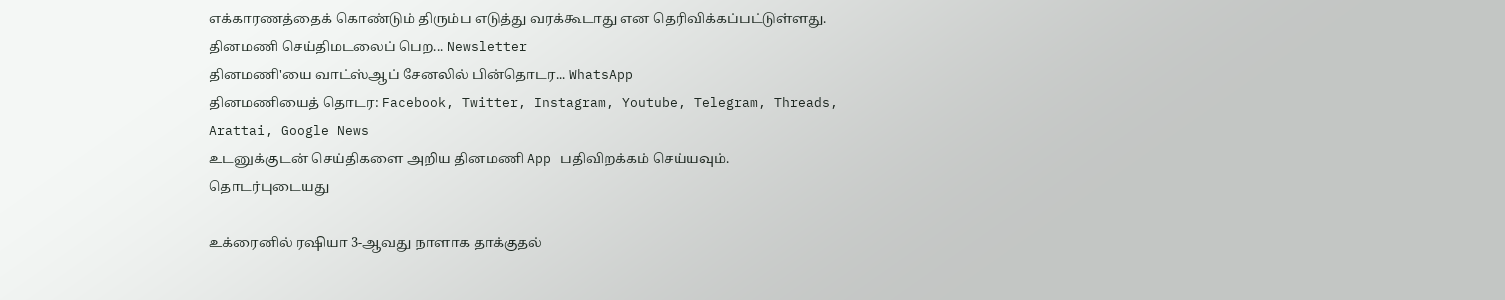எக்காரணத்தைக் கொண்டும் திரும்ப எடுத்து வரக்கூடாது என தெரிவிக்கப்பட்டுள்ளது.
தினமணி செய்திமடலைப் பெற... Newsletter
தினமணி'யை வாட்ஸ்ஆப் சேனலில் பின்தொடர... WhatsApp
தினமணியைத் தொடர: Facebook, Twitter, Instagram, Youtube, Telegram, Threads, Arattai, Google News
உடனுக்குடன் செய்திகளை அறிய தினமணி App பதிவிறக்கம் செய்யவும்.
தொடர்புடையது

உக்ரைனில் ரஷியா 3-ஆவது நாளாக தாக்குதல்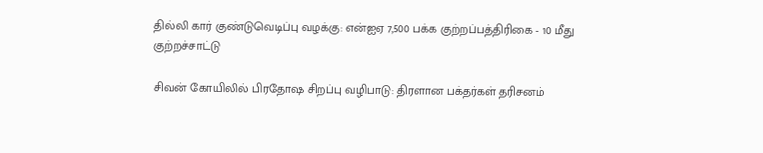தில்லி கார் குண்டுவெடிப்பு வழக்கு: என்ஐஏ 7,500 பக்க குற்றப்பத்திரிகை - 10 மீது குற்றச்சாட்டு

சிவன் கோயிலில் பிரதோஷ சிறப்பு வழிபாடு: திரளான பக்தர்கள் தரிசனம்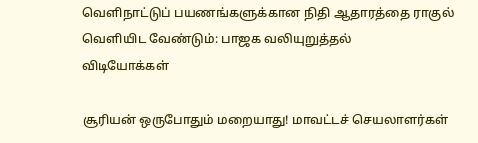வெளிநாட்டுப் பயணங்களுக்கான நிதி ஆதாரத்தை ராகுல் வெளியிட வேண்டும்: பாஜக வலியுறுத்தல்
விடியோக்கள்

சூரியன் ஒருபோதும் மறையாது! மாவட்டச் செயலாளர்கள்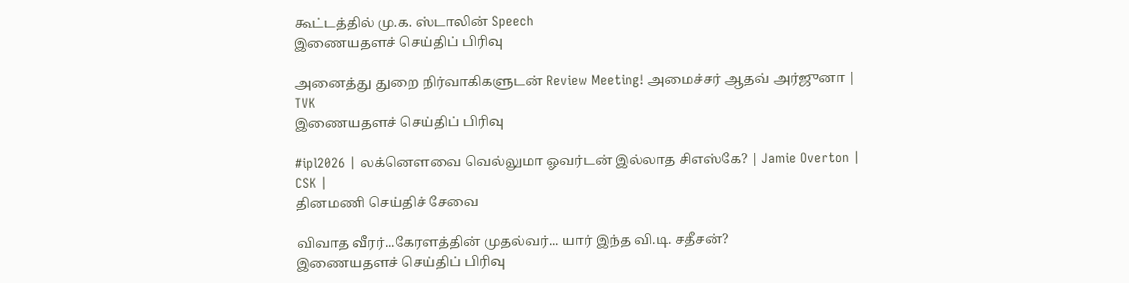கூட்டத்தில் மு.க. ஸ்டாலின் Speech
இணையதளச் செய்திப் பிரிவு

அனைத்து துறை நிர்வாகிகளுடன் Review Meeting! அமைச்சர் ஆதவ் அர்ஜுனா | TVK
இணையதளச் செய்திப் பிரிவு

#ipl2026 | லக்னௌவை வெல்லுமா ஓவர்டன் இல்லாத சிஎஸ்கே? | Jamie Overton | CSK |
தினமணி செய்திச் சேவை

விவாத வீரர்...கேரளத்தின் முதல்வர்... யார் இந்த வி.டி. சதீசன்?
இணையதளச் செய்திப் பிரிவு